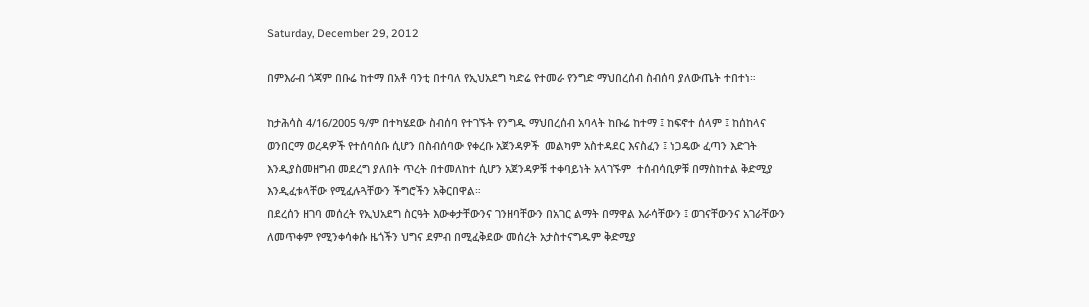Saturday, December 29, 2012

በምእራብ ጎጃም በቡሬ ከተማ በአቶ ባንቲ በተባለ የኢህአደግ ካድሬ የተመራ የንግድ ማህበረሰብ ስብሰባ ያለውጤት ተበተነ።

ከታሕሳስ 4/16/2005 ዓ/ም በተካሄደው ስብሰባ የተገኙት የንግዱ ማህበረሰብ አባላት ከቡሬ ከተማ ፤ ከፍኖተ ሰላም ፤ ከሰከላና ወንበርማ ወረዳዎች የተሰባሰቡ ሲሆን በስብሰባው የቀረቡ አጀንዳዎች  መልካም አስተዳደር እናስፈን ፤ ነጋዴው ፈጣን እድገት እንዲያስመዘግብ መደረግ ያለበት ጥረት በተመለከተ ሲሆን አጀንዳዎቹ ተቀባይነት አላገኙም  ተሰብሳቢዎቹ በማስከተል ቅድሚያ እንዲፈቱላቸው የሚፈሉጓቸውን ችግሮችን አቅርበዋል።
በደረሰን ዘገባ መሰረት የኢህአደግ ስርዓት እውቀታቸውንና ገንዘባቸውን በአገር ልማት በማዋል እራሳቸውን ፤ ወገናቸውንና አገራቸውን ለመጥቀም የሚንቀሳቀሱ ዜጎችን ህግና ደምብ በሚፈቅደው መሰረት አታስተናግዱም ቅድሚያ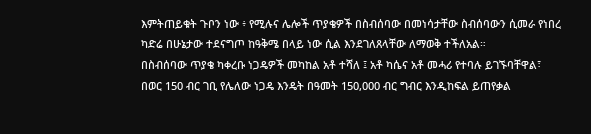እምትጠይቁት ጉቦን ነው ፥ የሚሉና ሌሎች ጥያቄዎች በስብሰባው በመነሳታቸው ስብሰባውን ሲመራ የነበረ ካድሬ በሁኔታው ተደናግጦ ከዓቅሜ በላይ ነው ሲል እንደገለጸላቸው ለማወቅ ተችለአል።
በስብሰባው ጥያቄ ካቀረቡ ነጋዴዎች መካከል አቶ ተሻለ ፤ አቶ ካሴና አቶ መሓሪ የተባሉ ይገኙባቸዋል፣  በወር 150 ብር ገቢ የሌለው ነጋዴ እንዴት በዓመት 150,000 ብር ግብር እንዲከፍል ይጠየቃል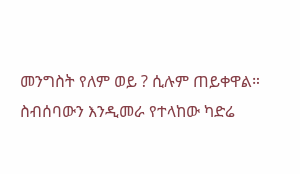መንግስት የለም ወይ ? ሲሉም ጠይቀዋል።
ስብሰባውን እንዲመራ የተላከው ካድሬ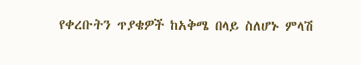የቀረቡትን ጥያቄዎች ከአቅሜ በላይ ስለሆኑ ምላሽ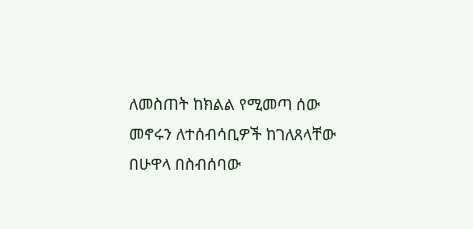ለመስጠት ከክልል የሚመጣ ሰው መኖሩን ለተሰብሳቢዎች ከገለጸላቸው በሁዋላ በስብሰባው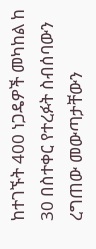ከተገኙት 400 ነጋዴዎች መካከል ከ 30 በስተቀር የተረፉት ስብሰባውን ረግጠው መውጣታቸውን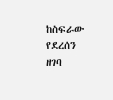ከስፍራው የደረሰን ዘገባ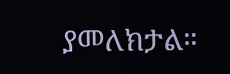ያመለክታል።